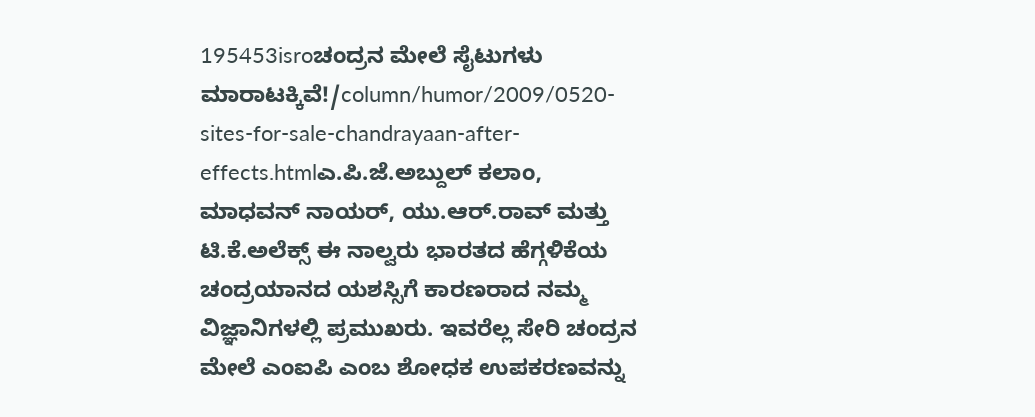195453isroಚಂದ್ರನ ಮೇಲೆ ಸೈಟುಗಳು ಮಾರಾಟಕ್ಕಿವೆ!/column/humor/2009/0520-sites-for-sale-chandrayaan-after-effects.htmlಎ.ಪಿ.ಜೆ.ಅಬ್ದುಲ್ ಕಲಾಂ, ಮಾಧವನ್ ನಾಯರ್, ಯು.ಆರ್.ರಾವ್ ಮತ್ತು ಟಿ.ಕೆ.ಅಲೆಕ್ಸ್ ಈ ನಾಲ್ವರು ಭಾರತದ ಹೆಗ್ಗಳಿಕೆಯ ಚಂದ್ರಯಾನದ ಯಶಸ್ಸಿಗೆ ಕಾರಣರಾದ ನಮ್ಮ ವಿಜ್ಞಾನಿಗಳಲ್ಲಿ ಪ್ರಮುಖರು. ಇವರೆಲ್ಲ ಸೇರಿ ಚಂದ್ರನ ಮೇಲೆ ಎಂಐಪಿ ಎಂಬ ಶೋಧಕ ಉಪಕರಣವನ್ನು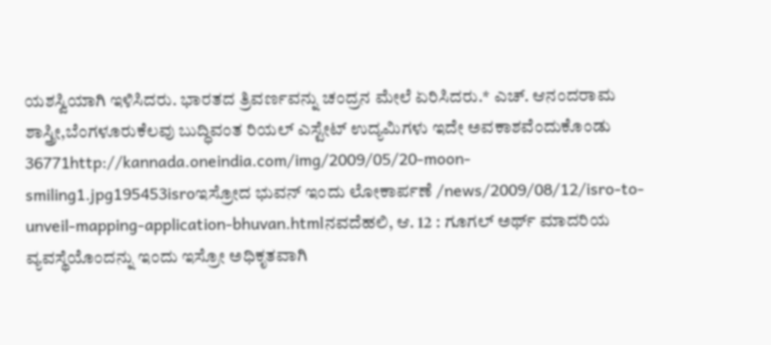ಯಶಸ್ವಿಯಾಗಿ ಇಳಿಸಿದರು. ಭಾರತದ ತ್ರಿವರ್ಣವನ್ನು ಚಂದ್ರನ ಮೇಲೆ ಏರಿಸಿದರು.* ಎಚ್. ಆನಂದರಾಮ ಶಾಸ್ತ್ರೀ,ಬೆಂಗಳೂರುಕೆಲವು ಬುದ್ಧಿವಂತ ರಿಯಲ್ ಎಸ್ಟೇಟ್ ಉದ್ಯಮಿಗಳು ಇದೇ ಅವಕಾಶವೆಂದುಕೊಂಡು 36771http://kannada.oneindia.com/img/2009/05/20-moon-smiling1.jpg195453isroಇಸ್ರೋದ ಭುವನ್ ಇಂದು ಲೋಕಾರ್ಪಣೆ /news/2009/08/12/isro-to-unveil-mapping-application-bhuvan.htmlನವದೆಹಲಿ, ಆ. 12 : ಗೂಗಲ್ ಅರ್ಥ್ ಮಾದರಿಯ ವ್ಯವಸ್ಥೆಯೊಂದನ್ನು ಇಂದು ಇಸ್ರೋ ಅಧಿಕೃತವಾಗಿ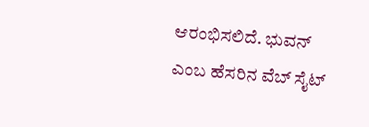ಆರಂಭಿಸಲಿದೆ. ಭುವನ್ ಎಂಬ ಹೆಸರಿನ ವೆಬ್ ಸೈಟ್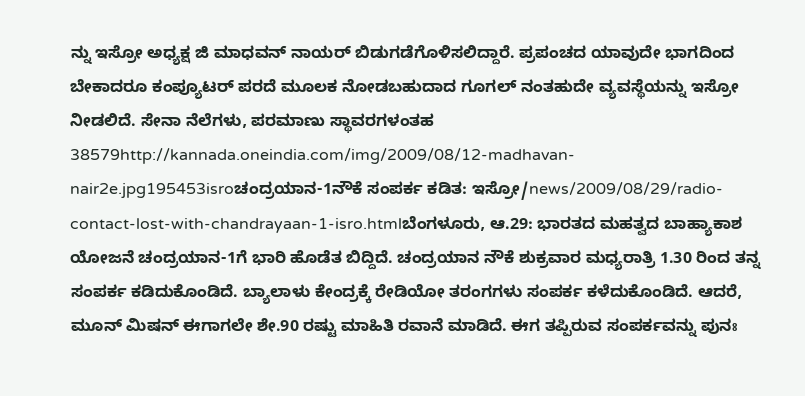ನ್ನು ಇಸ್ರೋ ಅಧ್ಯಕ್ಷ ಜಿ ಮಾಧವನ್ ನಾಯರ್ ಬಿಡುಗಡೆಗೊಳಿಸಲಿದ್ದಾರೆ. ಪ್ರಪಂಚದ ಯಾವುದೇ ಭಾಗದಿಂದ ಬೇಕಾದರೂ ಕಂಪ್ಯೂಟರ್ ಪರದೆ ಮೂಲಕ ನೋಡಬಹುದಾದ ಗೂಗಲ್ ನಂತಹುದೇ ವ್ಯವಸ್ಥೆಯನ್ನು ಇಸ್ರೋ ನೀಡಲಿದೆ. ಸೇನಾ ನೆಲೆಗಳು, ಪರಮಾಣು ಸ್ಥಾವರಗಳಂತಹ 38579http://kannada.oneindia.com/img/2009/08/12-madhavan-nair2e.jpg195453isroಚಂದ್ರಯಾನ-1ನೌಕೆ ಸಂಪರ್ಕ ಕಡಿತ: ಇಸ್ರೋ/news/2009/08/29/radio-contact-lost-with-chandrayaan-1-isro.htmlಬೆಂಗಳೂರು, ಆ.29: ಭಾರತದ ಮಹತ್ವದ ಬಾಹ್ಯಾಕಾಶ ಯೋಜನೆ ಚಂದ್ರಯಾನ-1ಗೆ ಭಾರಿ ಹೊಡೆತ ಬಿದ್ದಿದೆ. ಚಂದ್ರಯಾನ ನೌಕೆ ಶುಕ್ರವಾರ ಮಧ್ಯರಾತ್ರಿ 1.30 ರಿಂದ ತನ್ನ ಸಂಪರ್ಕ ಕಡಿದುಕೊಂಡಿದೆ. ಬ್ಯಾಲಾಳು ಕೇಂದ್ರಕ್ಕೆ ರೇಡಿಯೋ ತರಂಗಗಳು ಸಂಪರ್ಕ ಕಳೆದುಕೊಂಡಿದೆ. ಆದರೆ, ಮೂನ್ ಮಿಷನ್ ಈಗಾಗಲೇ ಶೇ.90 ರಷ್ಟು ಮಾಹಿತಿ ರವಾನೆ ಮಾಡಿದೆ. ಈಗ ತಪ್ಪಿರುವ ಸಂಪರ್ಕವನ್ನು ಪುನಃ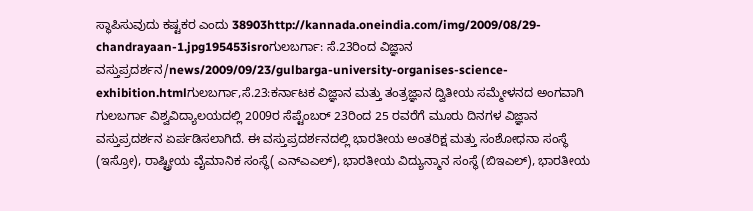ಸ್ಥಾಪಿಸುವುದು ಕಷ್ಟಕರ ಎಂದು 38903http://kannada.oneindia.com/img/2009/08/29-chandrayaan-1.jpg195453isroಗುಲಬರ್ಗಾ: ಸೆ.23ರಿಂದ ವಿಜ್ಞಾನ ವಸ್ತುಪ್ರದರ್ಶನ/news/2009/09/23/gulbarga-university-organises-science-exhibition.htmlಗುಲಬರ್ಗಾ,ಸೆ.23:ಕರ್ನಾಟಕ ವಿಜ್ಞಾನ ಮತ್ತು ತಂತ್ರಜ್ಞಾನ ದ್ವಿತೀಯ ಸಮ್ಮೇಳನದ ಅಂಗವಾಗಿ ಗುಲಬರ್ಗಾ ವಿಶ್ವವಿದ್ಯಾಲಯದಲ್ಲಿ 2009ರ ಸೆಪ್ಟೆಂಬರ್ 23ರಿಂದ 25 ರವರೆಗೆ ಮೂರು ದಿನಗಳ ವಿಜ್ಞಾನ ವಸ್ತುಪ್ರದರ್ಶನ ಏರ್ಪಡಿಸಲಾಗಿದೆ. ಈ ವಸ್ತುಪ್ರದರ್ಶನದಲ್ಲಿ ಭಾರತೀಯ ಅಂತರಿಕ್ಷ ಮತ್ತು ಸಂಶೋಧನಾ ಸಂಸ್ಥೆ (ಇಸ್ರೋ), ರಾಷ್ಟ್ರೀಯ ವೈಮಾನಿಕ ಸಂಸ್ಥೆ( ಎನ್‌ಎಎಲ್), ಭಾರತೀಯ ವಿದ್ಯುನ್ಮಾನ ಸಂಸ್ಥೆ (ಬಿಇಎಲ್), ಭಾರತೀಯ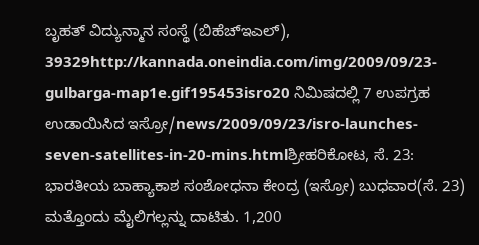ಬೃಹತ್ ವಿದ್ಯುನ್ಮಾನ ಸಂಸ್ಥೆ (ಬಿಹೆಚ್‌ಇಎಲ್), 39329http://kannada.oneindia.com/img/2009/09/23-gulbarga-map1e.gif195453isro20 ನಿಮಿಷದಲ್ಲಿ 7 ಉಪಗ್ರಹ ಉಡಾಯಿಸಿದ ಇಸ್ರೋ/news/2009/09/23/isro-launches-seven-satellites-in-20-mins.htmlಶ್ರೀಹರಿಕೋಟ, ಸೆ. 23: ಭಾರತೀಯ ಬಾಹ್ಯಾಕಾಶ ಸಂಶೋಧನಾ ಕೇಂದ್ರ (ಇಸ್ರೋ) ಬುಧವಾರ(ಸೆ. 23) ಮತ್ತೊಂದು ಮೈಲಿಗಲ್ಲನ್ನು ದಾಟಿತು. 1,200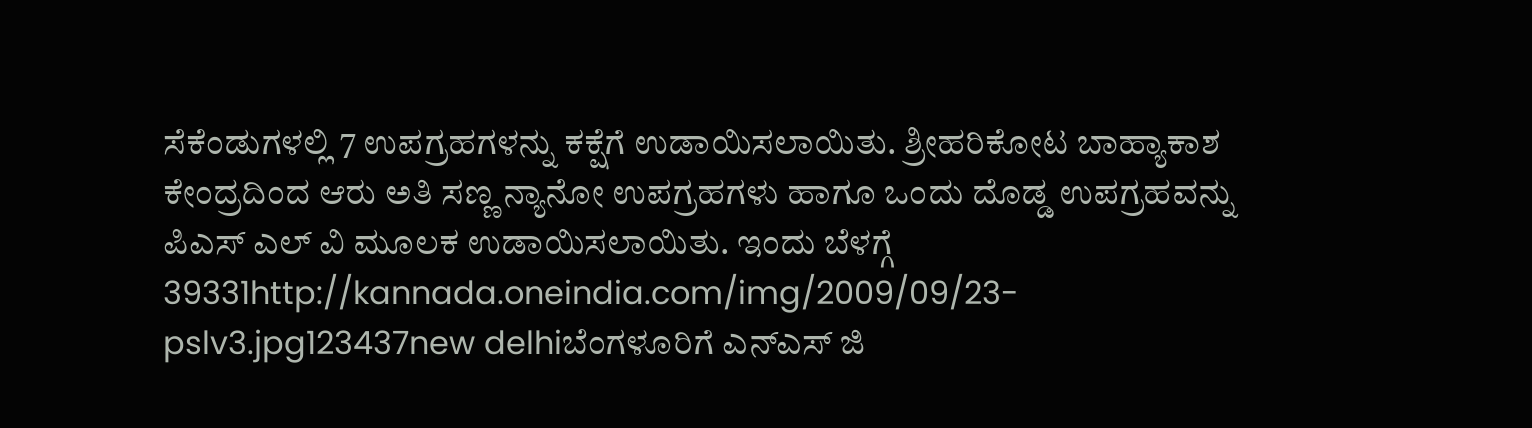ಸೆಕೆಂಡುಗಳಲ್ಲಿ 7 ಉಪಗ್ರಹಗಳನ್ನು ಕಕ್ಷೆಗೆ ಉಡಾಯಿಸಲಾಯಿತು. ಶ್ರೀಹರಿಕೋಟ ಬಾಹ್ಯಾಕಾಶ ಕೇಂದ್ರದಿಂದ ಆರು ಅತಿ ಸಣ್ಣ ನ್ಯಾನೋ ಉಪಗ್ರಹಗಳು ಹಾಗೂ ಒಂದು ದೊಡ್ಡ ಉಪಗ್ರಹವನ್ನು ಪಿಎಸ್ ಎಲ್ ವಿ ಮೂಲಕ ಉಡಾಯಿಸಲಾಯಿತು. ಇಂದು ಬೆಳಗ್ಗೆ 39331http://kannada.oneindia.com/img/2009/09/23-pslv3.jpg123437new delhiಬೆಂಗಳೂರಿಗೆ ಎನ್ಎಸ್ ಜಿ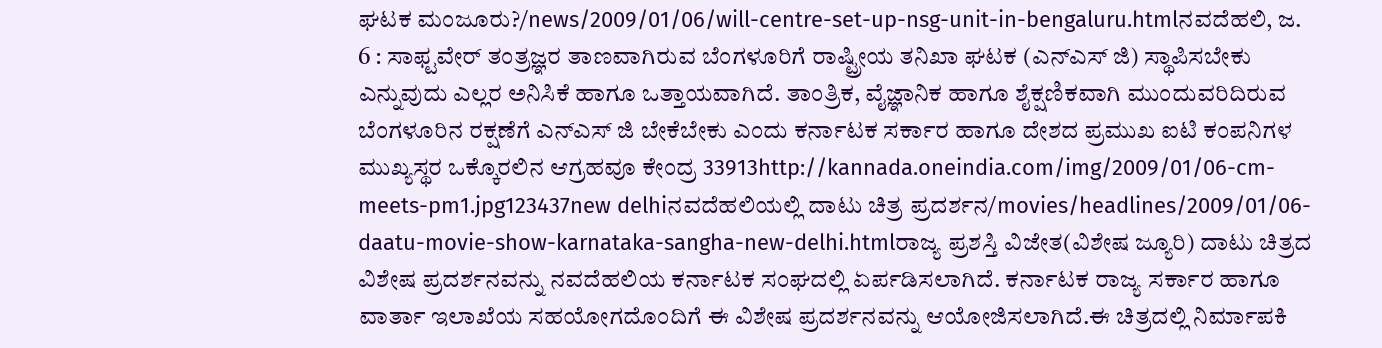ಘಟಕ ಮಂಜೂರು?/news/2009/01/06/will-centre-set-up-nsg-unit-in-bengaluru.htmlನವದೆಹಲಿ, ಜ. 6 : ಸಾಫ್ಟವೇರ್ ತಂತ್ರಜ್ಞರ ತಾಣವಾಗಿರುವ ಬೆಂಗಳೂರಿಗೆ ರಾಷ್ಟ್ರೀಯ ತನಿಖಾ ಘಟಕ (ಎನ್ಎಸ್ ಜಿ) ಸ್ಥಾಪಿಸಬೇಕು ಎನ್ನುವುದು ಎಲ್ಲರ ಅನಿಸಿಕೆ ಹಾಗೂ ಒತ್ತಾಯವಾಗಿದೆ. ತಾಂತ್ರಿಕ, ವೈಜ್ಞಾನಿಕ ಹಾಗೂ ಶೈಕ್ಷಣಿಕವಾಗಿ ಮುಂದುವರಿದಿರುವ ಬೆಂಗಳೂರಿನ ರಕ್ಷಣೆಗೆ ಎನ್ಎಸ್ ಜಿ ಬೇಕೆಬೇಕು ಎಂದು ಕರ್ನಾಟಕ ಸರ್ಕಾರ ಹಾಗೂ ದೇಶದ ಪ್ರಮುಖ ಐಟಿ ಕಂಪನಿಗಳ ಮುಖ್ಯಸ್ಥರ ಒಕ್ಕೊರಲಿನ ಆಗ್ರಹವೂ ಕೇಂದ್ರ 33913http://kannada.oneindia.com/img/2009/01/06-cm-meets-pm1.jpg123437new delhiನವದೆಹಲಿಯಲ್ಲಿ ದಾಟು ಚಿತ್ರ ಪ್ರದರ್ಶನ/movies/headlines/2009/01/06-daatu-movie-show-karnataka-sangha-new-delhi.htmlರಾಜ್ಯ ಪ್ರಶಸ್ತಿ ವಿಜೇತ(ವಿಶೇಷ ಜ್ಯೂರಿ) ದಾಟು ಚಿತ್ರದ ವಿಶೇಷ ಪ್ರದರ್ಶನವನ್ನು ನವದೆಹಲಿಯ ಕರ್ನಾಟಕ ಸಂಘದಲ್ಲಿ ಏರ್ಪಡಿಸಲಾಗಿದೆ. ಕರ್ನಾಟಕ ರಾಜ್ಯ ಸರ್ಕಾರ ಹಾಗೂ ವಾರ್ತಾ ಇಲಾಖೆಯ ಸಹಯೋಗದೊಂದಿಗೆ ಈ ವಿಶೇಷ ಪ್ರದರ್ಶನವನ್ನು ಆಯೋಜಿಸಲಾಗಿದೆ.ಈ ಚಿತ್ರದಲ್ಲಿ ನಿರ್ಮಾಪಕಿ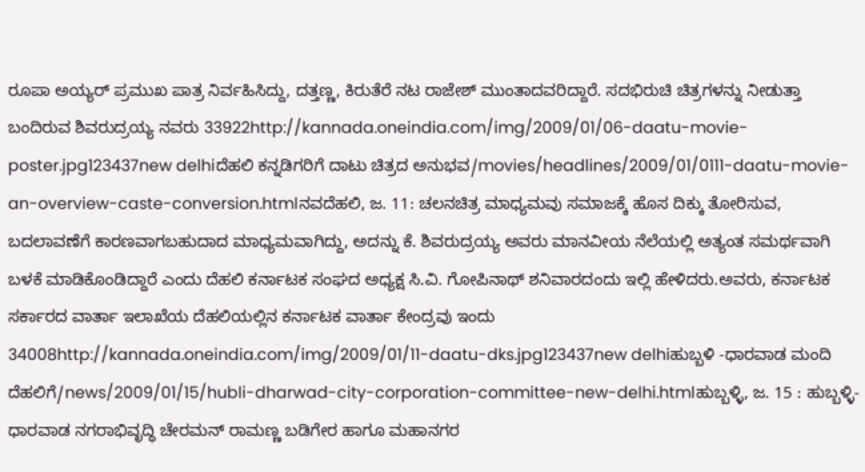ರೂಪಾ ಅಯ್ಯರ್ ಪ್ರಮುಖ ಪಾತ್ರ ನಿರ್ವಹಿಸಿದ್ದು, ದತ್ತಣ್ಣ, ಕಿರುತೆರೆ ನಟ ರಾಜೇಶ್ ಮುಂತಾದವರಿದ್ದಾರೆ. ಸದಭಿರುಚಿ ಚಿತ್ರಗಳನ್ನು ನೀಡುತ್ತಾ ಬಂದಿರುವ ಶಿವರುದ್ರಯ್ಯ ನವರು 33922http://kannada.oneindia.com/img/2009/01/06-daatu-movie-poster.jpg123437new delhiದೆಹಲಿ ಕನ್ನಡಿಗರಿಗೆ ದಾಟು ಚಿತ್ರದ ಅನುಭವ/movies/headlines/2009/01/0111-daatu-movie-an-overview-caste-conversion.htmlನವದೆಹಲಿ, ಜ. 11: ಚಲನಚಿತ್ರ ಮಾಧ್ಯಮವು ಸಮಾಜಕ್ಕೆ ಹೊಸ ದಿಕ್ಕು ತೋರಿಸುವ, ಬದಲಾವಣೆಗೆ ಕಾರಣವಾಗಬಹುದಾದ ಮಾಧ್ಯಮವಾಗಿದ್ದು, ಅದನ್ನು ಕೆ. ಶಿವರುದ್ರಯ್ಯ ಅವರು ಮಾನವೀಯ ನೆಲೆಯಲ್ಲಿ ಅತ್ಯಂತ ಸಮರ್ಥವಾಗಿ ಬಳಕೆ ಮಾಡಿಕೊಂಡಿದ್ದಾರೆ ಎಂದು ದೆಹಲಿ ಕರ್ನಾಟಕ ಸಂಘದ ಅಧ್ಯಕ್ಷ ಸಿ.ವಿ. ಗೋಪಿನಾಥ್ ಶನಿವಾರದಂದು ಇಲ್ಲಿ ಹೇಳಿದರು.ಅವರು, ಕರ್ನಾಟಕ ಸರ್ಕಾರದ ವಾರ್ತಾ ಇಲಾಖೆಯ ದೆಹಲಿಯಲ್ಲಿನ ಕರ್ನಾಟಕ ವಾರ್ತಾ ಕೇಂದ್ರವು ಇಂದು 34008http://kannada.oneindia.com/img/2009/01/11-daatu-dks.jpg123437new delhiಹುಬ್ಬಳಿ -ಧಾರವಾಡ ಮಂದಿ ದೆಹಲಿಗೆ/news/2009/01/15/hubli-dharwad-city-corporation-committee-new-delhi.htmlಹುಬ್ಬಳ್ಳಿ, ಜ. 15 : ಹುಬ್ಬಳ್ಳಿ-ಧಾರವಾಡ ನಗರಾಭಿವೃದ್ಧಿ ಚೇರಮನ್ ರಾಮಣ್ಣ ಬಡಿಗೇರ ಹಾಗೂ ಮಹಾನಗರ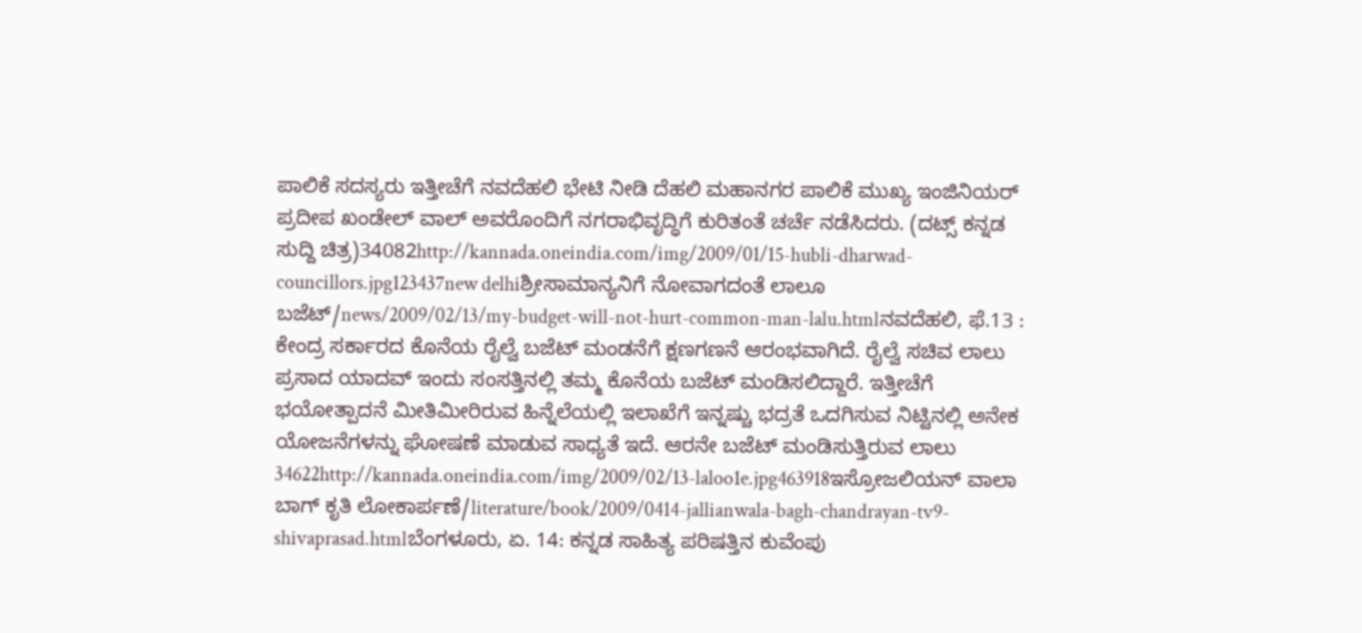ಪಾಲಿಕೆ ಸದಸ್ಯರು ಇತ್ತೀಚೆಗೆ ನವದೆಹಲಿ ಭೇಟಿ ನೀಡಿ ದೆಹಲಿ ಮಹಾನಗರ ಪಾಲಿಕೆ ಮುಖ್ಯ ಇಂಜಿನಿಯರ್ ಪ್ರದೀಪ ಖಂಡೇಲ್ ವಾಲ್ ಅವರೊಂದಿಗೆ ನಗರಾಭಿವೃದ್ಧಿಗೆ ಕುರಿತಂತೆ ಚರ್ಚೆ ನಡೆಸಿದರು. (ದಟ್ಸ್ ಕನ್ನಡ ಸುದ್ದಿ ಚಿತ್ರ)34082http://kannada.oneindia.com/img/2009/01/15-hubli-dharwad-councillors.jpg123437new delhiಶ್ರೀಸಾಮಾನ್ಯನಿಗೆ ನೋವಾಗದಂತೆ ಲಾಲೂ ಬಜೆಟ್/news/2009/02/13/my-budget-will-not-hurt-common-man-lalu.htmlನವದೆಹಲಿ, ಫೆ.13 : ಕೇಂದ್ರ ಸರ್ಕಾರದ ಕೊನೆಯ ರೈಲ್ವೆ ಬಜೆಟ್ ಮಂಡನೆಗೆ ಕ್ಷಣಗಣನೆ ಆರಂಭವಾಗಿದೆ. ರೈಲ್ವೆ ಸಚಿವ ಲಾಲು ಪ್ರಸಾದ ಯಾದವ್ ಇಂದು ಸಂಸತ್ತಿನಲ್ಲಿ ತಮ್ಮ ಕೊನೆಯ ಬಜೆಟ್ ಮಂಡಿಸಲಿದ್ದಾರೆ. ಇತ್ತೀಚೆಗೆ ಭಯೋತ್ಪಾದನೆ ಮೀತಿಮೀರಿರುವ ಹಿನ್ನೆಲೆಯಲ್ಲಿ ಇಲಾಖೆಗೆ ಇನ್ನಷ್ಚು ಭದ್ರತೆ ಒದಗಿಸುವ ನಿಟ್ಟಿನಲ್ಲಿ ಅನೇಕ ಯೋಜನೆಗಳನ್ನು ಘೋಷಣೆ ಮಾಡುವ ಸಾಧ್ಯತೆ ಇದೆ. ಆರನೇ ಬಜೆಟ್ ಮಂಡಿಸುತ್ತಿರುವ ಲಾಲು 34622http://kannada.oneindia.com/img/2009/02/13-laloo1e.jpg463918ಇಸ್ರೋಜಲಿಯನ್ ವಾಲಾ ಬಾಗ್ ಕೃತಿ ಲೋಕಾರ್ಪಣೆ/literature/book/2009/0414-jallianwala-bagh-chandrayan-tv9-shivaprasad.htmlಬೆಂಗಳೂರು, ಏ. 14: ಕನ್ನಡ ಸಾಹಿತ್ಯ ಪರಿಷತ್ತಿನ ಕುವೆಂಪು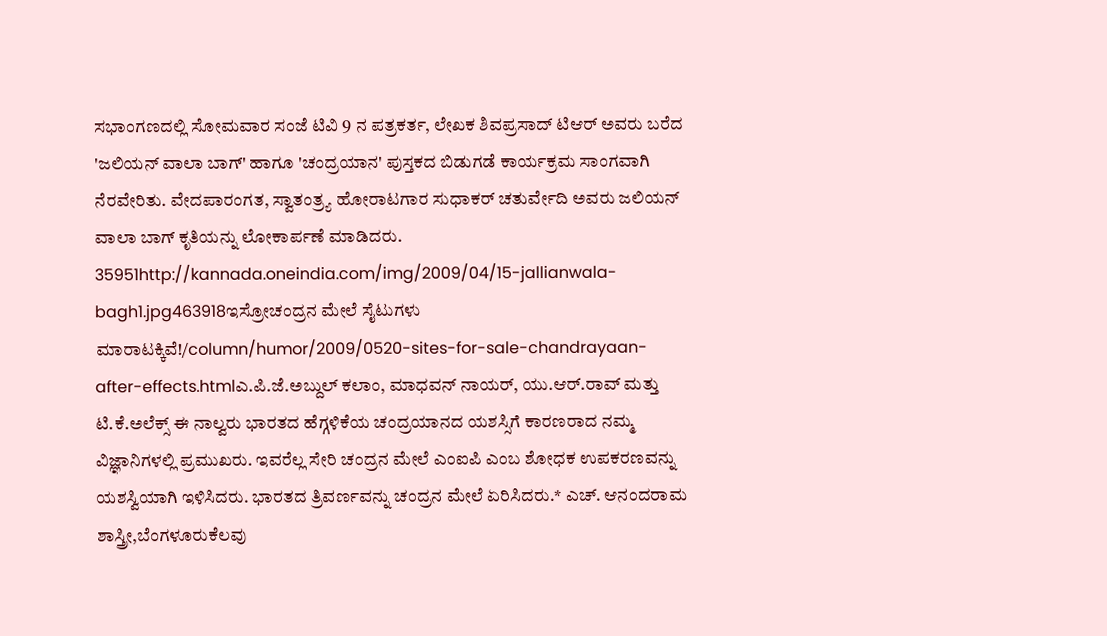ಸಭಾಂಗಣದಲ್ಲಿ ಸೋಮವಾರ ಸಂಜೆ ಟಿವಿ 9 ನ ಪತ್ರಕರ್ತ, ಲೇಖಕ ಶಿವಪ್ರಸಾದ್ ಟಿಆರ್ ಅವರು ಬರೆದ 'ಜಲಿಯನ್ ವಾಲಾ ಬಾಗ್' ಹಾಗೂ 'ಚಂದ್ರಯಾನ' ಪುಸ್ತಕದ ಬಿಡುಗಡೆ ಕಾರ್ಯಕ್ರಮ ಸಾಂಗವಾಗಿ ನೆರವೇರಿತು. ವೇದಪಾರಂಗತ, ಸ್ವಾತಂತ್ರ್ಯ ಹೋರಾಟಗಾರ ಸುಧಾಕರ್ ಚತುರ್ವೇದಿ ಅವರು ಜಲಿಯನ್ ವಾಲಾ ಬಾಗ್ ಕೃತಿಯನ್ನು ಲೋಕಾರ್ಪಣೆ ಮಾಡಿದರು. 35951http://kannada.oneindia.com/img/2009/04/15-jallianwala-bagh1.jpg463918ಇಸ್ರೋಚಂದ್ರನ ಮೇಲೆ ಸೈಟುಗಳು ಮಾರಾಟಕ್ಕಿವೆ!/column/humor/2009/0520-sites-for-sale-chandrayaan-after-effects.htmlಎ.ಪಿ.ಜೆ.ಅಬ್ದುಲ್ ಕಲಾಂ, ಮಾಧವನ್ ನಾಯರ್, ಯು.ಆರ್.ರಾವ್ ಮತ್ತು ಟಿ.ಕೆ.ಅಲೆಕ್ಸ್ ಈ ನಾಲ್ವರು ಭಾರತದ ಹೆಗ್ಗಳಿಕೆಯ ಚಂದ್ರಯಾನದ ಯಶಸ್ಸಿಗೆ ಕಾರಣರಾದ ನಮ್ಮ ವಿಜ್ಞಾನಿಗಳಲ್ಲಿ ಪ್ರಮುಖರು. ಇವರೆಲ್ಲ ಸೇರಿ ಚಂದ್ರನ ಮೇಲೆ ಎಂಐಪಿ ಎಂಬ ಶೋಧಕ ಉಪಕರಣವನ್ನು ಯಶಸ್ವಿಯಾಗಿ ಇಳಿಸಿದರು. ಭಾರತದ ತ್ರಿವರ್ಣವನ್ನು ಚಂದ್ರನ ಮೇಲೆ ಏರಿಸಿದರು.* ಎಚ್. ಆನಂದರಾಮ ಶಾಸ್ತ್ರೀ,ಬೆಂಗಳೂರುಕೆಲವು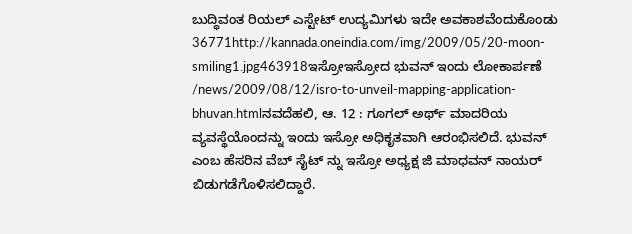ಬುದ್ಧಿವಂತ ರಿಯಲ್ ಎಸ್ಟೇಟ್ ಉದ್ಯಮಿಗಳು ಇದೇ ಅವಕಾಶವೆಂದುಕೊಂಡು 36771http://kannada.oneindia.com/img/2009/05/20-moon-smiling1.jpg463918ಇಸ್ರೋಇಸ್ರೋದ ಭುವನ್ ಇಂದು ಲೋಕಾರ್ಪಣೆ /news/2009/08/12/isro-to-unveil-mapping-application-bhuvan.htmlನವದೆಹಲಿ, ಆ. 12 : ಗೂಗಲ್ ಅರ್ಥ್ ಮಾದರಿಯ ವ್ಯವಸ್ಥೆಯೊಂದನ್ನು ಇಂದು ಇಸ್ರೋ ಅಧಿಕೃತವಾಗಿ ಆರಂಭಿಸಲಿದೆ. ಭುವನ್ ಎಂಬ ಹೆಸರಿನ ವೆಬ್ ಸೈಟ್ ನ್ನು ಇಸ್ರೋ ಅಧ್ಯಕ್ಷ ಜಿ ಮಾಧವನ್ ನಾಯರ್ ಬಿಡುಗಡೆಗೊಳಿಸಲಿದ್ದಾರೆ.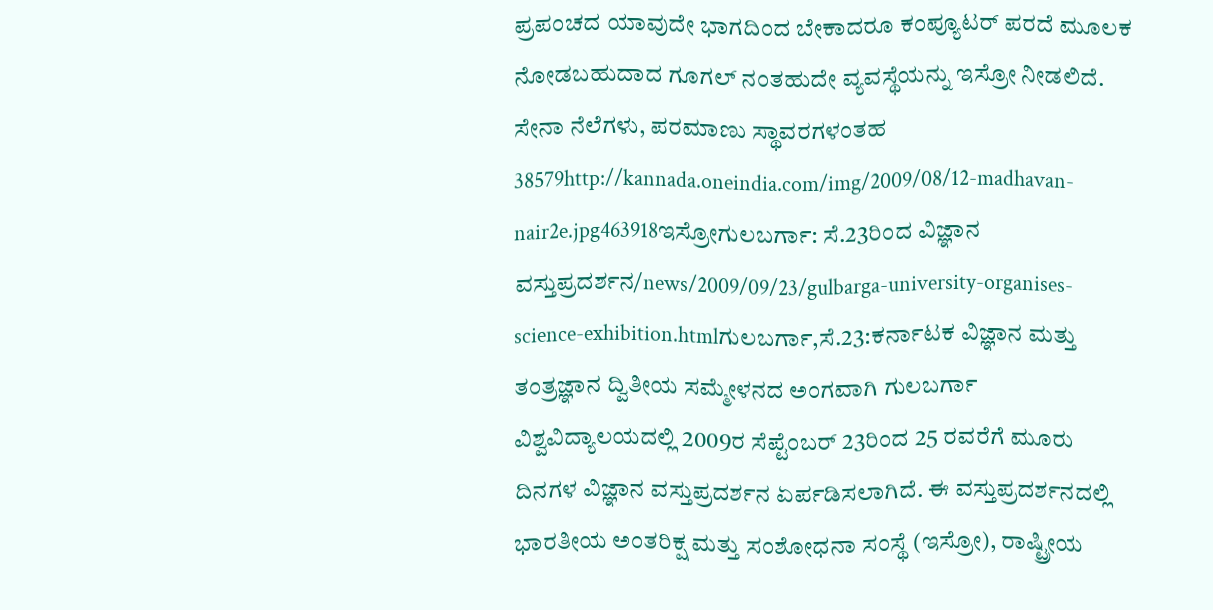ಪ್ರಪಂಚದ ಯಾವುದೇ ಭಾಗದಿಂದ ಬೇಕಾದರೂ ಕಂಪ್ಯೂಟರ್ ಪರದೆ ಮೂಲಕ ನೋಡಬಹುದಾದ ಗೂಗಲ್ ನಂತಹುದೇ ವ್ಯವಸ್ಥೆಯನ್ನು ಇಸ್ರೋ ನೀಡಲಿದೆ. ಸೇನಾ ನೆಲೆಗಳು, ಪರಮಾಣು ಸ್ಥಾವರಗಳಂತಹ 38579http://kannada.oneindia.com/img/2009/08/12-madhavan-nair2e.jpg463918ಇಸ್ರೋಗುಲಬರ್ಗಾ: ಸೆ.23ರಿಂದ ವಿಜ್ಞಾನ ವಸ್ತುಪ್ರದರ್ಶನ/news/2009/09/23/gulbarga-university-organises-science-exhibition.htmlಗುಲಬರ್ಗಾ,ಸೆ.23:ಕರ್ನಾಟಕ ವಿಜ್ಞಾನ ಮತ್ತು ತಂತ್ರಜ್ಞಾನ ದ್ವಿತೀಯ ಸಮ್ಮೇಳನದ ಅಂಗವಾಗಿ ಗುಲಬರ್ಗಾ ವಿಶ್ವವಿದ್ಯಾಲಯದಲ್ಲಿ 2009ರ ಸೆಪ್ಟೆಂಬರ್ 23ರಿಂದ 25 ರವರೆಗೆ ಮೂರು ದಿನಗಳ ವಿಜ್ಞಾನ ವಸ್ತುಪ್ರದರ್ಶನ ಏರ್ಪಡಿಸಲಾಗಿದೆ. ಈ ವಸ್ತುಪ್ರದರ್ಶನದಲ್ಲಿ ಭಾರತೀಯ ಅಂತರಿಕ್ಷ ಮತ್ತು ಸಂಶೋಧನಾ ಸಂಸ್ಥೆ (ಇಸ್ರೋ), ರಾಷ್ಟ್ರೀಯ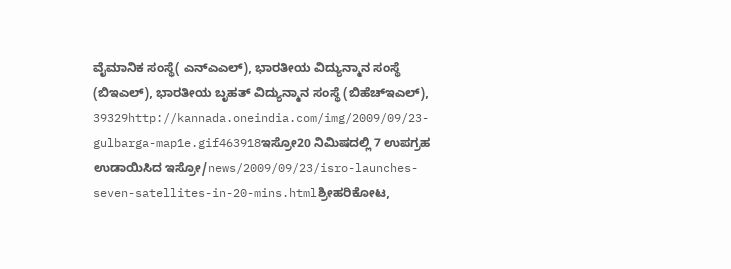ವೈಮಾನಿಕ ಸಂಸ್ಥೆ( ಎನ್‌ಎಎಲ್), ಭಾರತೀಯ ವಿದ್ಯುನ್ಮಾನ ಸಂಸ್ಥೆ (ಬಿಇಎಲ್), ಭಾರತೀಯ ಬೃಹತ್ ವಿದ್ಯುನ್ಮಾನ ಸಂಸ್ಥೆ (ಬಿಹೆಚ್‌ಇಎಲ್), 39329http://kannada.oneindia.com/img/2009/09/23-gulbarga-map1e.gif463918ಇಸ್ರೋ20 ನಿಮಿಷದಲ್ಲಿ 7 ಉಪಗ್ರಹ ಉಡಾಯಿಸಿದ ಇಸ್ರೋ/news/2009/09/23/isro-launches-seven-satellites-in-20-mins.htmlಶ್ರೀಹರಿಕೋಟ,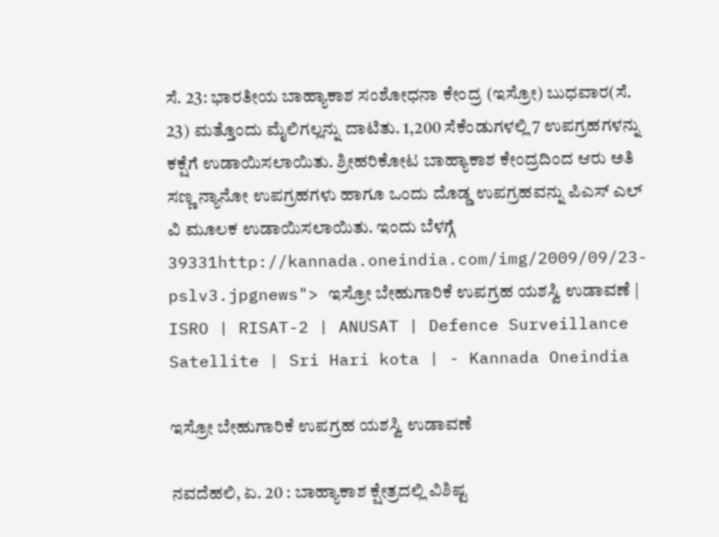ಸೆ. 23: ಭಾರತೀಯ ಬಾಹ್ಯಾಕಾಶ ಸಂಶೋಧನಾ ಕೇಂದ್ರ (ಇಸ್ರೋ) ಬುಧವಾರ(ಸೆ. 23) ಮತ್ತೊಂದು ಮೈಲಿಗಲ್ಲನ್ನು ದಾಟಿತು. 1,200 ಸೆಕೆಂಡುಗಳಲ್ಲಿ 7 ಉಪಗ್ರಹಗಳನ್ನು ಕಕ್ಷೆಗೆ ಉಡಾಯಿಸಲಾಯಿತು. ಶ್ರೀಹರಿಕೋಟ ಬಾಹ್ಯಾಕಾಶ ಕೇಂದ್ರದಿಂದ ಆರು ಅತಿ ಸಣ್ಣ ನ್ಯಾನೋ ಉಪಗ್ರಹಗಳು ಹಾಗೂ ಒಂದು ದೊಡ್ಡ ಉಪಗ್ರಹವನ್ನು ಪಿಎಸ್ ಎಲ್ ವಿ ಮೂಲಕ ಉಡಾಯಿಸಲಾಯಿತು. ಇಂದು ಬೆಳಗ್ಗೆ 39331http://kannada.oneindia.com/img/2009/09/23-pslv3.jpgnews"> ಇಸ್ರೋ ಬೇಹುಗಾರಿಕೆ ಉಪಗ್ರಹ ಯಶಸ್ವಿ ಉಡಾವಣೆ | ISRO | RISAT-2 | ANUSAT | Defence Surveillance Satellite | Sri Hari kota | - Kannada Oneindia

ಇಸ್ರೋ ಬೇಹುಗಾರಿಕೆ ಉಪಗ್ರಹ ಯಶಸ್ವಿ ಉಡಾವಣೆ

ನವದೆಹಲಿ, ಏ. 20 : ಬಾಹ್ಯಾಕಾಶ ಕ್ಷೇತ್ರದಲ್ಲಿ ವಿಶಿಷ್ಟ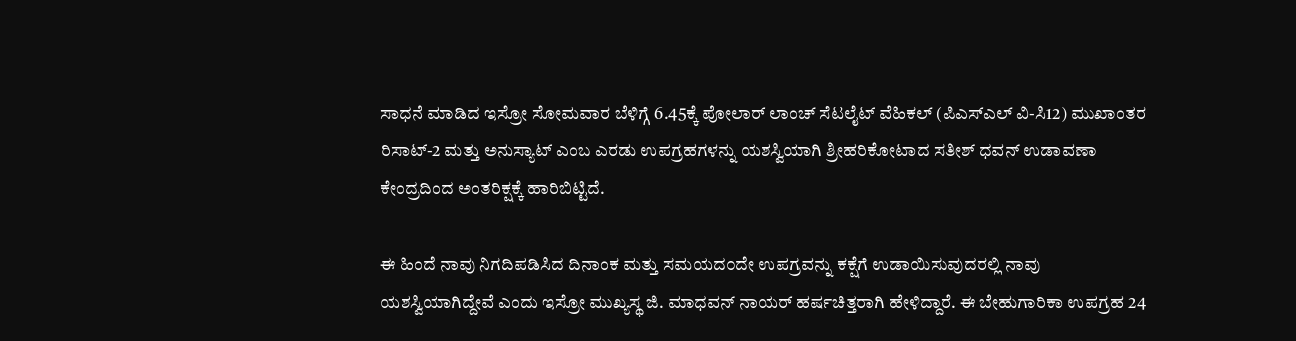ಸಾಧನೆ ಮಾಡಿದ ಇಸ್ರೋ ಸೋಮವಾರ ಬೆಳಿಗ್ಗೆ 6.45ಕ್ಕೆ ಪೋಲಾರ್ ಲಾಂಚ್ ಸೆಟಲೈಟ್ ವೆಹಿಕಲ್ (ಪಿಎಸ್ಎಲ್ ವಿ-ಸಿ12) ಮುಖಾಂತರ ರಿಸಾಟ್-2 ಮತ್ತು ಅನುಸ್ಯಾಟ್ ಎಂಬ ಎರಡು ಉಪಗ್ರಹಗಳನ್ನು ಯಶಸ್ವಿಯಾಗಿ ಶ್ರೀಹರಿಕೋಟಾದ ಸತೀಶ್ ಧವನ್ ಉಡಾವಣಾ ಕೇಂದ್ರದಿಂದ ಅಂತರಿಕ್ಷಕ್ಕೆ ಹಾರಿಬಿಟ್ಟಿದೆ.

ಈ ಹಿಂದೆ ನಾವು ನಿಗದಿಪಡಿಸಿದ ದಿನಾಂಕ ಮತ್ತು ಸಮಯದ೦ದೇ ಉಪಗ್ರವನ್ನು ಕಕ್ಷೆಗೆ ಉಡಾಯಿಸುವುದರಲ್ಲಿ ನಾವು ಯಶಸ್ವಿಯಾಗಿದ್ದೇವೆ ಎಂದು ಇಸ್ರೋ ಮುಖ್ಯಸ್ಥ ಜಿ. ಮಾಧವನ್ ನಾಯರ್ ಹರ್ಷಚಿತ್ತರಾಗಿ ಹೇಳಿದ್ದಾರೆ. ಈ ಬೇಹುಗಾರಿಕಾ ಉಪಗ್ರಹ 24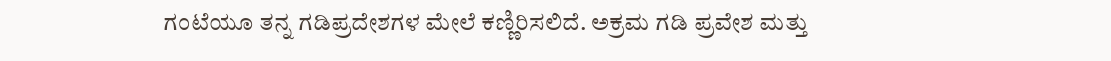ಗಂಟೆಯೂ ತನ್ನ ಗಡಿಪ್ರದೇಶಗಳ ಮೇಲೆ ಕಣ್ಣಿರಿಸಲಿದೆ. ಅಕ್ರಮ ಗಡಿ ಪ್ರವೇಶ ಮತ್ತು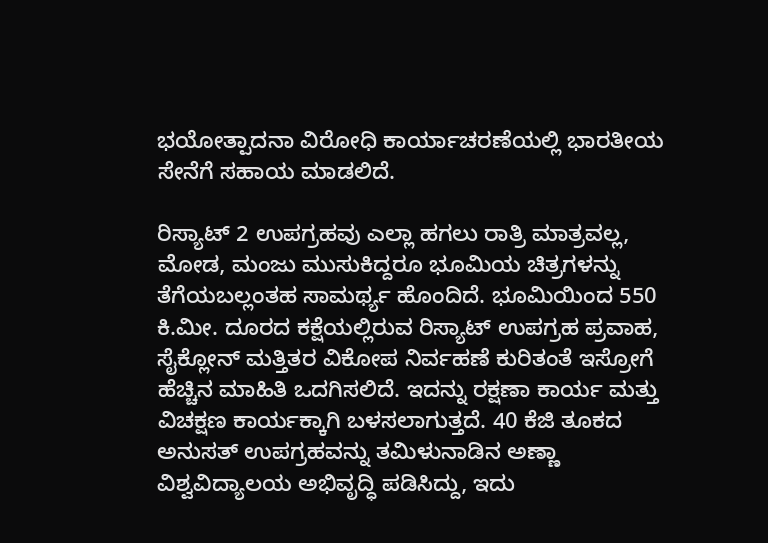ಭಯೋತ್ಪಾದನಾ ವಿರೋಧಿ ಕಾರ್ಯಾಚರಣೆಯಲ್ಲಿ ಭಾರತೀಯ ಸೇನೆಗೆ ಸಹಾಯ ಮಾಡಲಿದೆ.

ರಿಸ್ಯಾಟ್ 2 ಉಪಗ್ರಹವು ಎಲ್ಲಾ ಹಗಲು ರಾತ್ರಿ ಮಾತ್ರವಲ್ಲ, ಮೋಡ, ಮಂಜು ಮುಸುಕಿದ್ದರೂ ಭೂಮಿಯ ಚಿತ್ರಗಳನ್ನು ತೆಗೆಯಬಲ್ಲಂತಹ ಸಾಮರ್ಥ್ಯ ಹೊಂದಿದೆ. ಭೂಮಿಯಿಂದ 550 ಕಿ.ಮೀ. ದೂರದ ಕಕ್ಷೆಯಲ್ಲಿರುವ ರಿಸ್ಯಾಟ್ ಉಪಗ್ರಹ ಪ್ರವಾಹ, ಸೈಕ್ಲೋನ್ ಮತ್ತಿತರ ವಿಕೋಪ ನಿರ್ವಹಣೆ ಕುರಿತಂತೆ ಇಸ್ರೋಗೆ ಹೆಚ್ಚಿನ ಮಾಹಿತಿ ಒದಗಿಸಲಿದೆ. ಇದನ್ನು ರಕ್ಷಣಾ ಕಾರ್ಯ ಮತ್ತು ವಿಚಕ್ಷಣ ಕಾರ್ಯಕ್ಕಾಗಿ ಬಳಸಲಾಗುತ್ತದೆ. 40 ಕೆಜಿ ತೂಕದ ಅನುಸತ್ ಉಪಗ್ರಹವನ್ನು ತಮಿಳುನಾಡಿನ ಅಣ್ಣಾ ವಿಶ್ವವಿದ್ಯಾಲಯ ಅಭಿವೃದ್ಧಿ ಪಡಿಸಿದ್ದು, ಇದು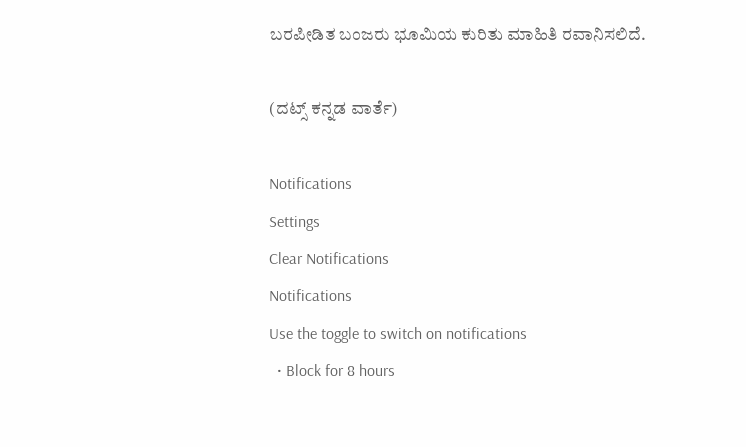ಬರಪೀಡಿತ ಬಂಜರು ಭೂಮಿಯ ಕುರಿತು ಮಾಹಿತಿ ರವಾನಿಸಲಿದೆ.

(ದಟ್ಸ್ ಕನ್ನಡ ವಾರ್ತೆ)

Notifications
Settings
Clear Notifications
Notifications
Use the toggle to switch on notifications
  • Block for 8 hours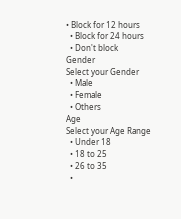• Block for 12 hours
  • Block for 24 hours
  • Don't block
Gender
Select your Gender
  • Male
  • Female
  • Others
Age
Select your Age Range
  • Under 18
  • 18 to 25
  • 26 to 35
  •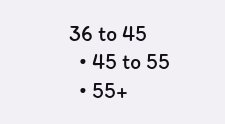36 to 45
  • 45 to 55
  • 55+